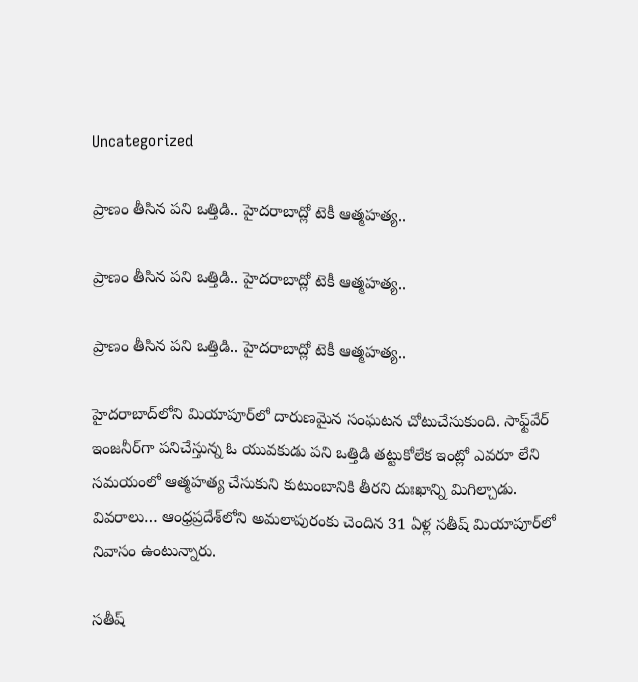Uncategorized

ప్రాణం తీసిన పని ఒత్తిడి.. హైదరాబాద్లో టెకీ ఆత్మహత్య..

ప్రాణం తీసిన పని ఒత్తిడి.. హైదరాబాద్లో టెకీ ఆత్మహత్య..

ప్రాణం తీసిన పని ఒత్తిడి.. హైదరాబాద్లో టెకీ ఆత్మహత్య..

హైదరాబాద్‌లోని మియాపూర్‌లో దారుణమైన సంఘటన చోటుచేసుకుంది. సాఫ్ట్‌వేర్ ఇంజనీర్‌గా పనిచేస్తున్న ఓ యువకుడు పని ఒత్తిడి తట్టుకోలేక ఇంట్లో ఎవరూ లేని సమయంలో ఆత్మహత్య చేసుకుని కుటుంబానికి తీరని దుఃఖాన్ని మిగిల్చాడు. వివరాలు… ఆంధ్రప్రదేశ్‌లోని అమలాపురంకు చెందిన 31 ఏళ్ల సతీష్ మియాపూర్‌లో నివాసం ఉంటున్నారు.

సతీష్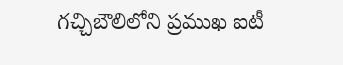గచ్చిబౌలిలోని ప్రముఖ ఐటీ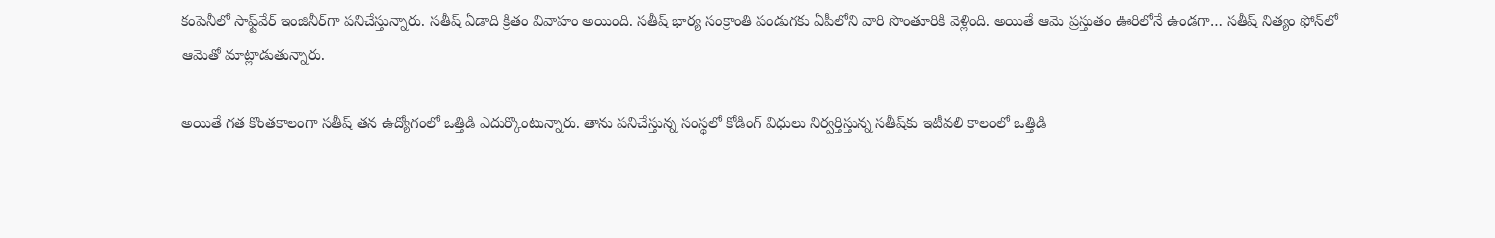కంపెనీలో సాఫ్ట్‌వేర్ ఇంజినీర్‌గా పనిచేస్తున్నారు. సతీష్‌ ఏడాది క్రితం వివాహం అయింది. సతీష్ భార్య సంక్రాంతి పండుగకు ఏపీలోని వారి సొంతూరికి వెళ్లింది. అయితే ఆమె ప్రస్తుతం ఊరిలోనే ఉండగా… సతీష్ నిత్యం ఫోన్‌లో ఆమెతో మాట్లాడుతున్నారు.

అయితే గత కొంతకాలంగా సతీష్ తన ఉద్యోగంలో ఒత్తిడి ఎదుర్కొంటున్నారు. తాను పనిచేస్తున్న సంస్థలో కోడింగ్ విధులు నిర్వర్తిస్తున్న సతీష్‌కు ఇటీవలి కాలంలో ఒత్తిడి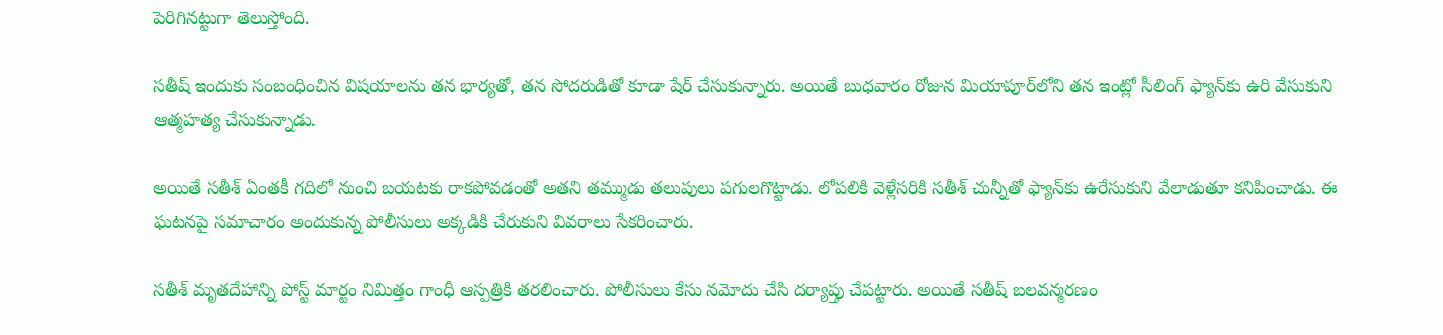పెరిగినట్టుగా తెలుస్తోంది.

సతీష్ ఇందుకు సంబంధించిన విషయాలను తన భార్యతో, తన సోదరుడితో కూడా షేర్ చేసుకున్నారు. అయితే బుధవారం రోజున మియాపూర్‌లోని తన ఇంట్లో సీలింగ్ ఫ్యాన్‌కు ఉరి వేసుకుని ఆత్మహత్య చేసుకున్నాడు.

అయితే సతీశ్ ఏంతకీ గదిలో నుంచి బయటకు రాకపోవడంతో అతని తమ్ముడు తలుపులు పగులగొట్టాడు. లోపలికి వెళ్లేసరికి సతీశ్ చున్నీతో ఫ్యాన్‌కు ఉరేసుకుని వేలాడుతూ కనిపించాడు. ఈ ఘటనపై సమాచారం అందుకున్న పోలీసులు అక్కడికి చేరుకుని వివరాలు సేకరించారు.

సతీశ్ మృతదేహాన్ని పోస్ట్ మార్టం నిమిత్తం గాంధీ ఆస్పత్రికి తరలించారు. పోలీసులు కేసు నమోదు చేసి దర్యాప్తు చేపట్టారు. అయితే సతీష్ బలవన్మరణం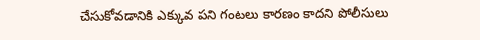చేసుకోవడానికి ఎక్కువ పని గంటలు కారణం కాదని పోలీసులు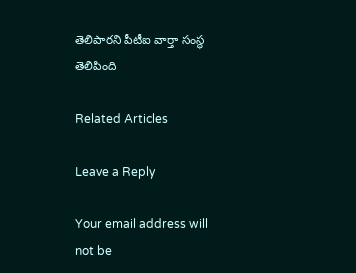తెలిపారని పీటీఐ వార్తా సంస్థ తెలిపింది

Related Articles

Leave a Reply

Your email address will not be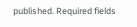published. Required fields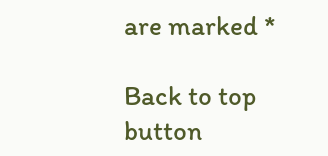are marked *

Back to top button